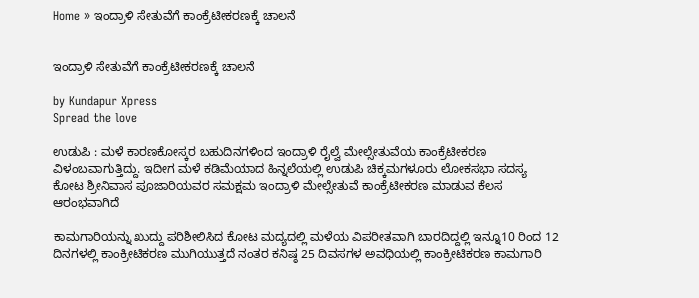Home » ಇಂದ್ರಾಳಿ ಸೇತುವೆಗೆ ಕಾಂಕ್ರೆಟೀಕರಣಕ್ಕೆ ಚಾಲನೆ


ಇಂದ್ರಾಳಿ ಸೇತುವೆಗೆ ಕಾಂಕ್ರೆಟೀಕರಣಕ್ಕೆ ಚಾಲನೆ

by Kundapur Xpress
Spread the love

ಉಡುಪಿ : ಮಳೆ ಕಾರಣಕೋಸ್ಕರ ಬಹುದಿನಗಳಿಂದ ಇಂದ್ರಾಳಿ ರೈಲ್ವೆ ಮೇಲ್ಸೇತುವೆಯ ಕಾಂಕ್ರೆಟೀಕರಣ ವಿಳಂಬವಾಗುತ್ತಿದ್ದು. ಇದೀಗ ಮಳೆ ಕಡಿಮೆಯಾದ ಹಿನ್ನಲೆಯಲ್ಲಿ ಉಡುಪಿ ಚಿಕ್ಕಮಗಳೂರು ಲೋಕಸಭಾ ಸದಸ್ಯ ಕೋಟ ಶ್ರೀನಿವಾಸ ಪೂಜಾರಿಯವರ ಸಮಕ್ಷಮ ಇಂದ್ರಾಳಿ ಮೇಲ್ಸೇತುವೆ ಕಾಂಕ್ರೆಟೀಕರಣ ಮಾಡುವ ಕೆಲಸ ಆರಂಭವಾಗಿದೆ

ಕಾಮಗಾರಿಯನ್ನು ಖುದ್ದು ಪರಿಶೀಲಿಸಿದ ಕೋಟ ಮದ್ಯದಲ್ಲಿ ಮಳೆಯ ವಿಪರೀತವಾಗಿ ಬಾರದಿದ್ದಲ್ಲಿ ಇನ್ನೂ10 ರಿಂದ 12 ದಿನಗಳಲ್ಲಿ ಕಾಂಕ್ರೀಟಿಕರಣ ಮುಗಿಯುತ್ತದೆ ನಂತರ ಕನಿಷ್ಠ 25 ದಿವಸಗಳ ಅವಧಿಯಲ್ಲಿ ಕಾಂಕ್ರೀಟಿಕರಣ ಕಾಮಗಾರಿ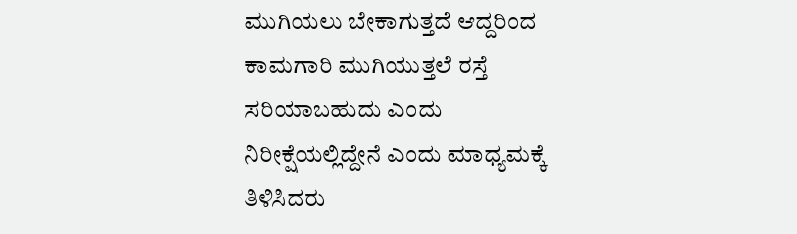ಮುಗಿಯಲು ಬೇಕಾಗುತ್ತದೆ ಆದ್ದರಿಂದ ಕಾಮಗಾರಿ ಮುಗಿಯುತ್ತಲೆ ರಸ್ತೆ ಸರಿಯಾಬಹುದು ಎಂದು ನಿರೀಕ್ಷೆಯಲ್ಲಿದ್ದೇನೆ ಎಂದು ಮಾಧ್ಯಮಕ್ಕೆ ತಿಳಿಸಿದರು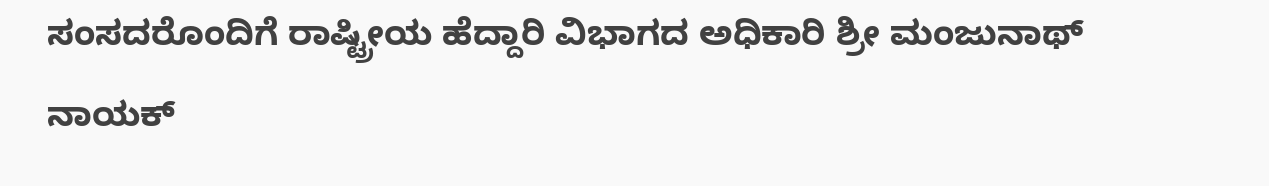ಸಂಸದರೊಂದಿಗೆ ರಾಷ್ಟ್ರೀಯ ಹೆದ್ದಾರಿ ವಿಭಾಗದ ಅಧಿಕಾರಿ ಶ್ರೀ ಮಂಜುನಾಥ್ ನಾಯಕ್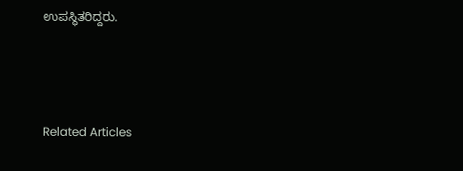ಉಪಸ್ಥಿತರಿದ್ದರು.



Related Articles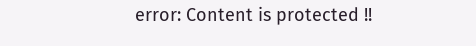error: Content is protected !!